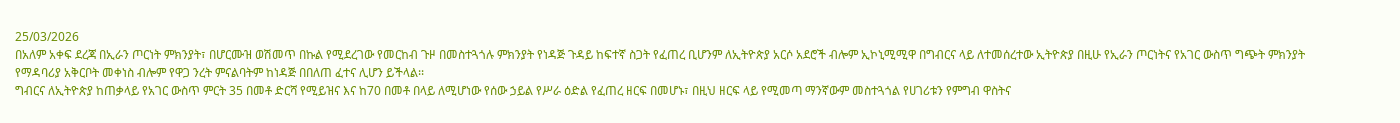25/03/2026
በአለም አቀፍ ደረጃ በኢራን ጦርነት ምክንያት፣ በሆርሙዝ ወሽመጥ በኩል የሚደረገው የመርከብ ጉዞ በመስተጓጎሉ ምክንያት የነዳጅ ጉዳይ ከፍተኛ ስጋት የፈጠረ ቢሆንም ለኢትዮጵያ አርሶ አደሮች ብሎም ኢኮኒሚሚዋ በግብርና ላይ ለተመሰረተው ኢትዮጵያ በዚሁ የኢራን ጦርነትና የአገር ውስጥ ግጭት ምክንያት የማዳባሪያ አቅርቦት መቀነስ ብሎም የዋጋ ንረት ምናልባትም ከነዳጅ በበለጠ ፈተና ሊሆን ይችላል፡፡
ግብርና ለኢትዮጵያ ከጠቃላይ የአገር ውስጥ ምርት 35 በመቶ ድርሻ የሚይዝና እና ከ70 በመቶ በላይ ለሚሆነው የሰው ኃይል የሥራ ዕድል የፈጠረ ዘርፍ በመሆኑ፣ በዚህ ዘርፍ ላይ የሚመጣ ማንኛውም መስተጓጎል የሀገሪቱን የምግብ ዋስትና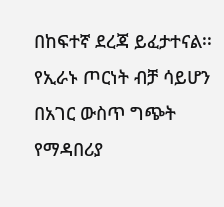በከፍተኛ ደረጃ ይፈታተናል፡፡
የኢራኑ ጦርነት ብቻ ሳይሆን በአገር ውስጥ ግጭት የማዳበሪያ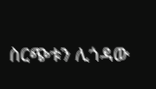ስርጭቱን ሊጎዳው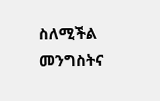ስለሚችል መንግስትና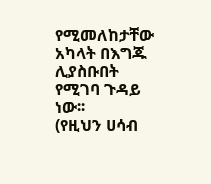የሚመለከታቸው አካላት በእግጁ ሊያስቡበት የሚገባ ጉዳይ ነው፡፡
(የዚህን ሀሳብ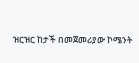ዝርዝር ከታች በመጀመሪያው ኮሜንት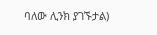ባለው ሊንክ ያገኙታል)